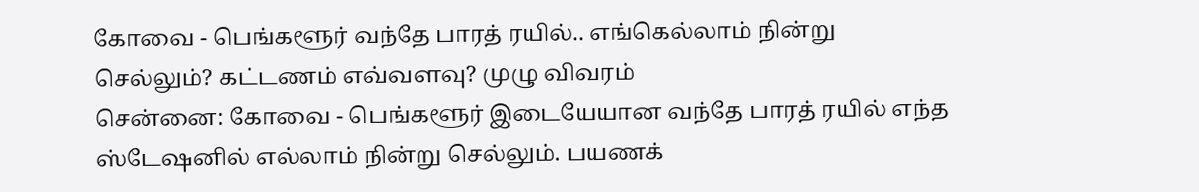கோவை - பெங்களூர் வந்தே பாரத் ரயில்.. எங்கெல்லாம் நின்று செல்லும்? கட்டணம் எவ்வளவு? முழு விவரம்
சென்னை: கோவை - பெங்களூர் இடையேயான வந்தே பாரத் ரயில் எந்த ஸ்டேஷனில் எல்லாம் நின்று செல்லும். பயணக்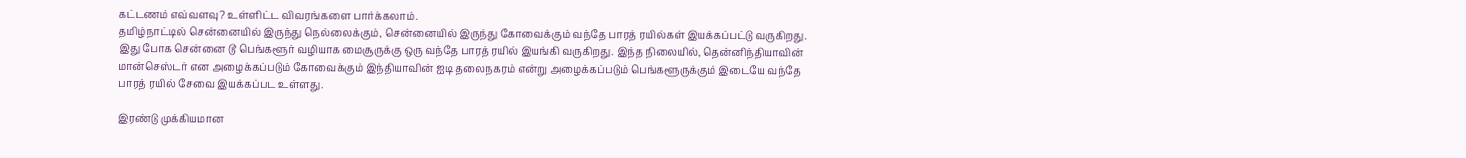கட்டணம் எவ்வளவு? உள்ளிட்ட விவரங்களை பார்க்கலாம்.
தமிழ்நாட்டில் சென்னையில் இருந்து நெல்லைக்கும், சென்னையில் இருந்து கோவைக்கும் வந்தே பாரத் ரயில்கள் இயக்கப்பட்டு வருகிறது. இது போக சென்னை டூ பெங்களூர் வழியாக மைசூருக்கு ஒரு வந்தே பாரத் ரயில் இயங்கி வருகிறது. இந்த நிலையில், தென்னிந்தியாவின் மான்செஸ்டர் என அழைக்கப்படும் கோவைக்கும் இந்தியாவின் ஐடி தலைநகரம் என்று அழைக்கப்படும் பெங்களூருக்கும் இடையே வந்தே பாரத் ரயில் சேவை இயக்கப்பட உள்ளது.

இரண்டு முக்கியமான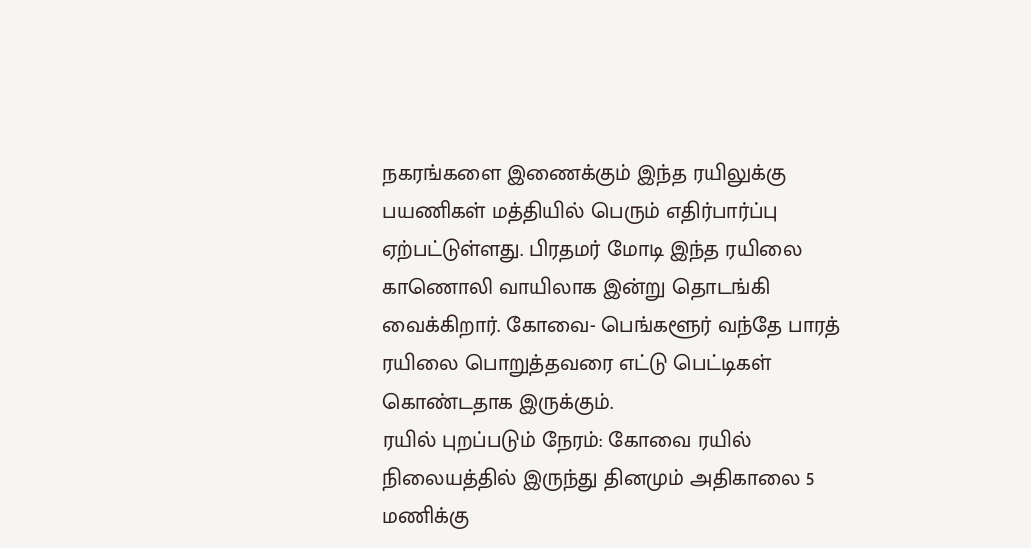நகரங்களை இணைக்கும் இந்த ரயிலுக்கு பயணிகள் மத்தியில் பெரும் எதிர்பார்ப்பு ஏற்பட்டுள்ளது. பிரதமர் மோடி இந்த ரயிலை காணொலி வாயிலாக இன்று தொடங்கி வைக்கிறார். கோவை- பெங்களூர் வந்தே பாரத் ரயிலை பொறுத்தவரை எட்டு பெட்டிகள் கொண்டதாக இருக்கும்.
ரயில் புறப்படும் நேரம்: கோவை ரயில் நிலையத்தில் இருந்து தினமும் அதிகாலை 5 மணிக்கு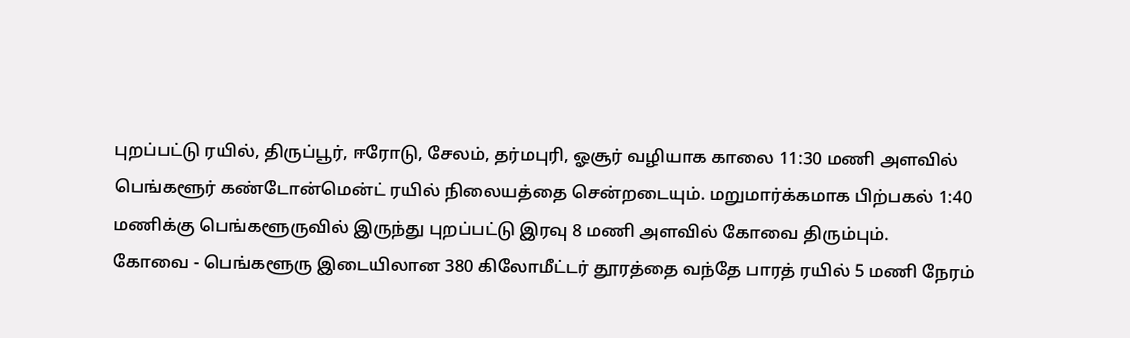புறப்பட்டு ரயில், திருப்பூர், ஈரோடு, சேலம், தர்மபுரி, ஓசூர் வழியாக காலை 11:30 மணி அளவில் பெங்களூர் கண்டோன்மென்ட் ரயில் நிலையத்தை சென்றடையும். மறுமார்க்கமாக பிற்பகல் 1:40 மணிக்கு பெங்களூருவில் இருந்து புறப்பட்டு இரவு 8 மணி அளவில் கோவை திரும்பும்.
கோவை - பெங்களூரு இடையிலான 380 கிலோமீட்டர் தூரத்தை வந்தே பாரத் ரயில் 5 மணி நேரம்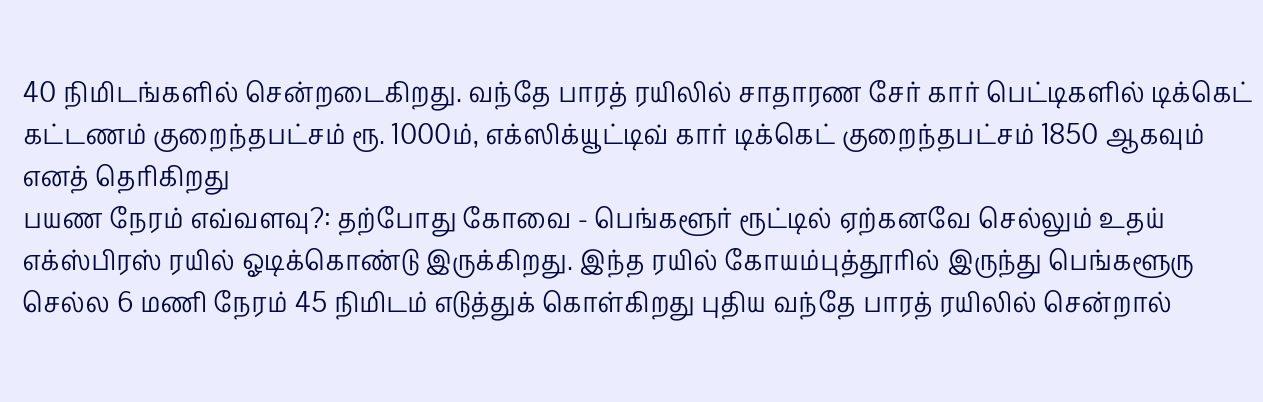40 நிமிடங்களில் சென்றடைகிறது. வந்தே பாரத் ரயிலில் சாதாரண சேர் கார் பெட்டிகளில் டிக்கெட் கட்டணம் குறைந்தபட்சம் ரூ. 1000ம், எக்ஸிக்யூட்டிவ் கார் டிக்கெட் குறைந்தபட்சம் 1850 ஆகவும் எனத் தெரிகிறது
பயண நேரம் எவ்வளவு?: தற்போது கோவை - பெங்களூர் ரூட்டில் ஏற்கனவே செல்லும் உதய் எக்ஸ்பிரஸ் ரயில் ஓடிக்கொண்டு இருக்கிறது. இந்த ரயில் கோயம்புத்தூரில் இருந்து பெங்களூரு செல்ல 6 மணி நேரம் 45 நிமிடம் எடுத்துக் கொள்கிறது புதிய வந்தே பாரத் ரயிலில் சென்றால்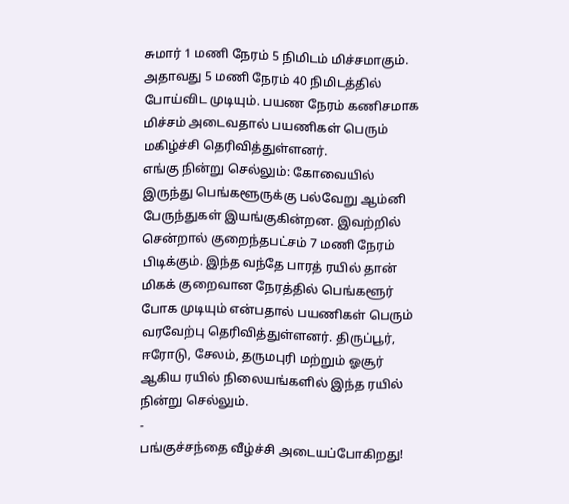சுமார் 1 மணி நேரம் 5 நிமிடம் மிச்சமாகும். அதாவது 5 மணி நேரம் 40 நிமிடத்தில் போய்விட முடியும். பயண நேரம் கணிசமாக மிச்சம் அடைவதால் பயணிகள் பெரும் மகிழ்ச்சி தெரிவித்துள்ளனர்.
எங்கு நின்று செல்லும்: கோவையில் இருந்து பெங்களூருக்கு பல்வேறு ஆம்னி பேருந்துகள் இயங்குகின்றன. இவற்றில் சென்றால் குறைந்தபட்சம் 7 மணி நேரம் பிடிக்கும். இந்த வந்தே பாரத் ரயில் தான் மிகக் குறைவான நேரத்தில் பெங்களூர் போக முடியும் என்பதால் பயணிகள் பெரும் வரவேற்பு தெரிவித்துள்ளனர். திருப்பூர், ஈரோடு, சேலம், தருமபுரி மற்றும் ஓசூர் ஆகிய ரயில் நிலையங்களில் இந்த ரயில் நின்று செல்லும்.
-
பங்குச்சந்தை வீழ்ச்சி அடையப்போகிறது!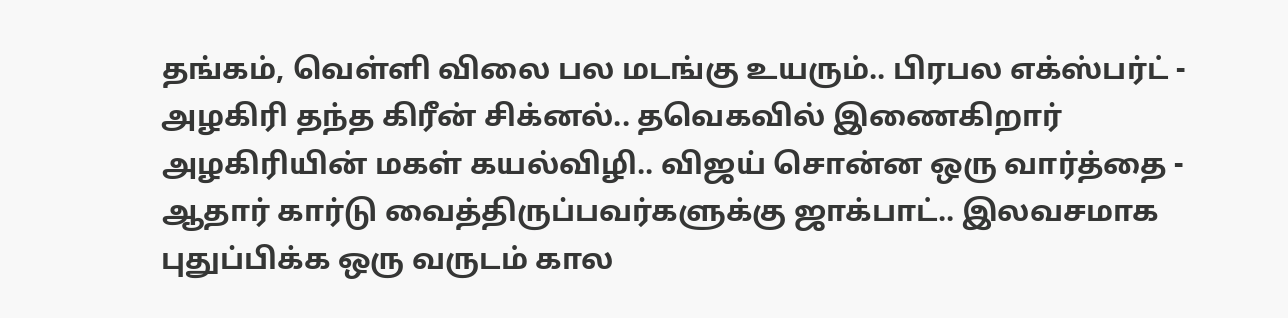தங்கம், வெள்ளி விலை பல மடங்கு உயரும்.. பிரபல எக்ஸ்பர்ட் -
அழகிரி தந்த கிரீன் சிக்னல்.. தவெகவில் இணைகிறார் அழகிரியின் மகள் கயல்விழி.. விஜய் சொன்ன ஒரு வார்த்தை -
ஆதார் கார்டு வைத்திருப்பவர்களுக்கு ஜாக்பாட்.. இலவசமாக புதுப்பிக்க ஒரு வருடம் கால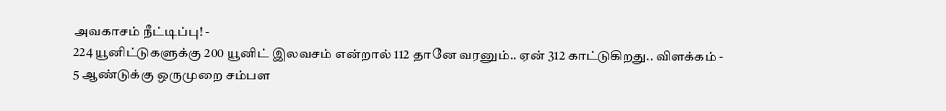அவகாசம் நீட்டிப்பு! -
224 யூனிட்டுகளுக்கு 200 யூனிட் இலவசம் என்றால் 112 தானே வரனும்.. ஏன் 312 காட்டுகிறது.. விளக்கம் -
5 ஆண்டுக்கு ஒருமுறை சம்பள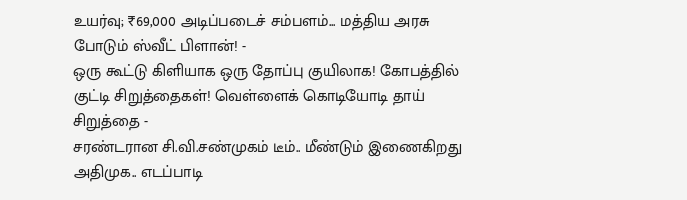உயர்வு; ₹69,000 அடிப்படைச் சம்பளம்... மத்திய அரசு போடும் ஸ்வீட் பிளான்! -
ஒரு கூட்டு கிளியாக ஒரு தோப்பு குயிலாக! கோபத்தில் குட்டி சிறுத்தைகள்! வெள்ளைக் கொடியோடி தாய் சிறுத்தை -
சரண்டரான சி.வி.சண்முகம் டீம்.. மீண்டும் இணைகிறது அதிமுக.. எடப்பாடி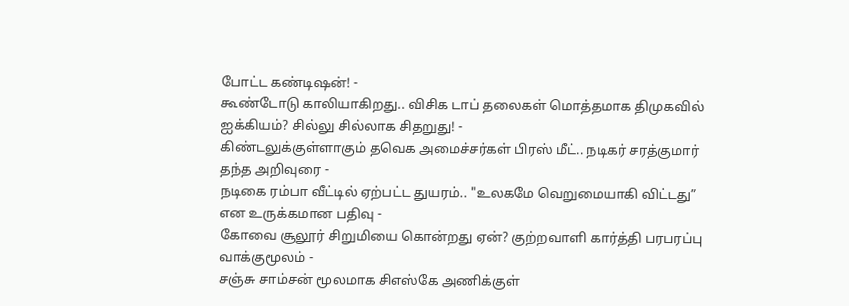போட்ட கண்டிஷன்! -
கூண்டோடு காலியாகிறது.. விசிக டாப் தலைகள் மொத்தமாக திமுகவில் ஐக்கியம்? சில்லு சில்லாக சிதறுது! -
கிண்டலுக்குள்ளாகும் தவெக அமைச்சர்கள் பிரஸ் மீட்.. நடிகர் சரத்குமார் தந்த அறிவுரை -
நடிகை ரம்பா வீட்டில் ஏற்பட்ட துயரம்.. "உலகமே வெறுமையாகி விட்டது” என உருக்கமான பதிவு -
கோவை சூலூர் சிறுமியை கொன்றது ஏன்? குற்றவாளி கார்த்தி பரபரப்பு வாக்குமூலம் -
சஞ்சு சாம்சன் மூலமாக சிஎஸ்கே அணிக்குள்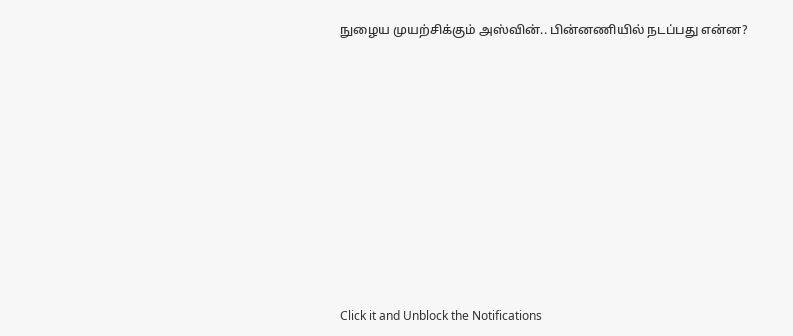நுழைய முயற்சிக்கும் அஸ்வின்.. பின்னணியில் நடப்பது என்ன?












Click it and Unblock the Notifications